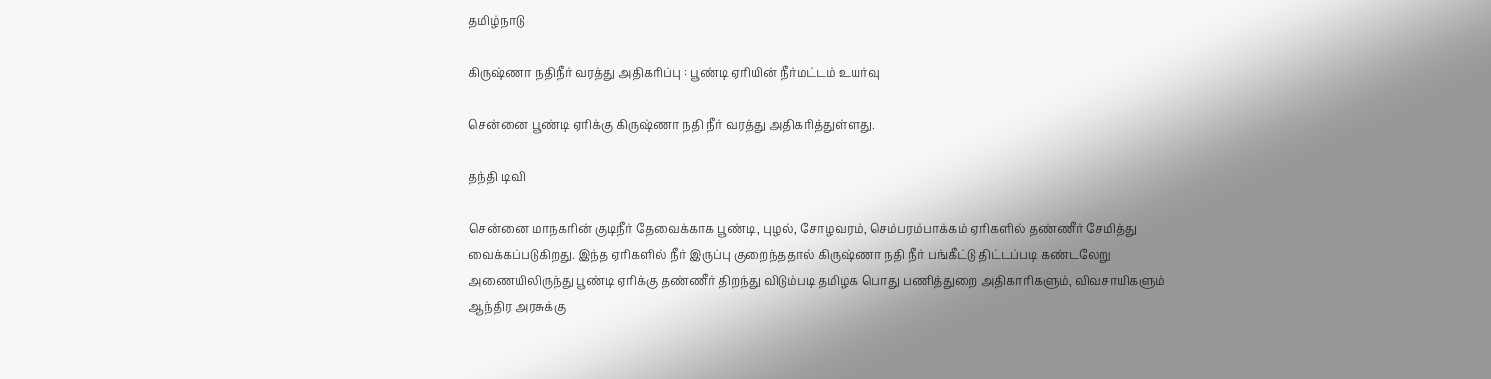தமிழ்நாடு

கிருஷ்ணா நதிநீர் வரத்து அதிகரிப்பு : பூண்டி ஏரியின் நீர்மட்டம் உயர்வு

சென்னை பூண்டி ஏரிக்கு கிருஷ்ணா நதி நீர் வரத்து அதிகரித்துள்ளது.

தந்தி டிவி

சென்னை மாநகரின் குடிநீர் தேவைக்காக பூண்டி, புழல், சோழவரம், செம்பரம்பாக்கம் ஏரிகளில் தண்ணீர் சேமித்து வைக்கப்படுகிறது. இந்த ஏரிகளில் நீர் இருப்பு குறைந்ததால் கிருஷ்ணா நதி நீர் பங்கீட்டு திட்டப்படி கண்டலேறு அணையிலிருந்து பூண்டி ஏரிக்கு தண்ணீர் திறந்து விடும்படி தமிழக பொது பணித்துறை அதிகாரிகளும், விவசாயிகளும் ஆந்திர அரசுக்கு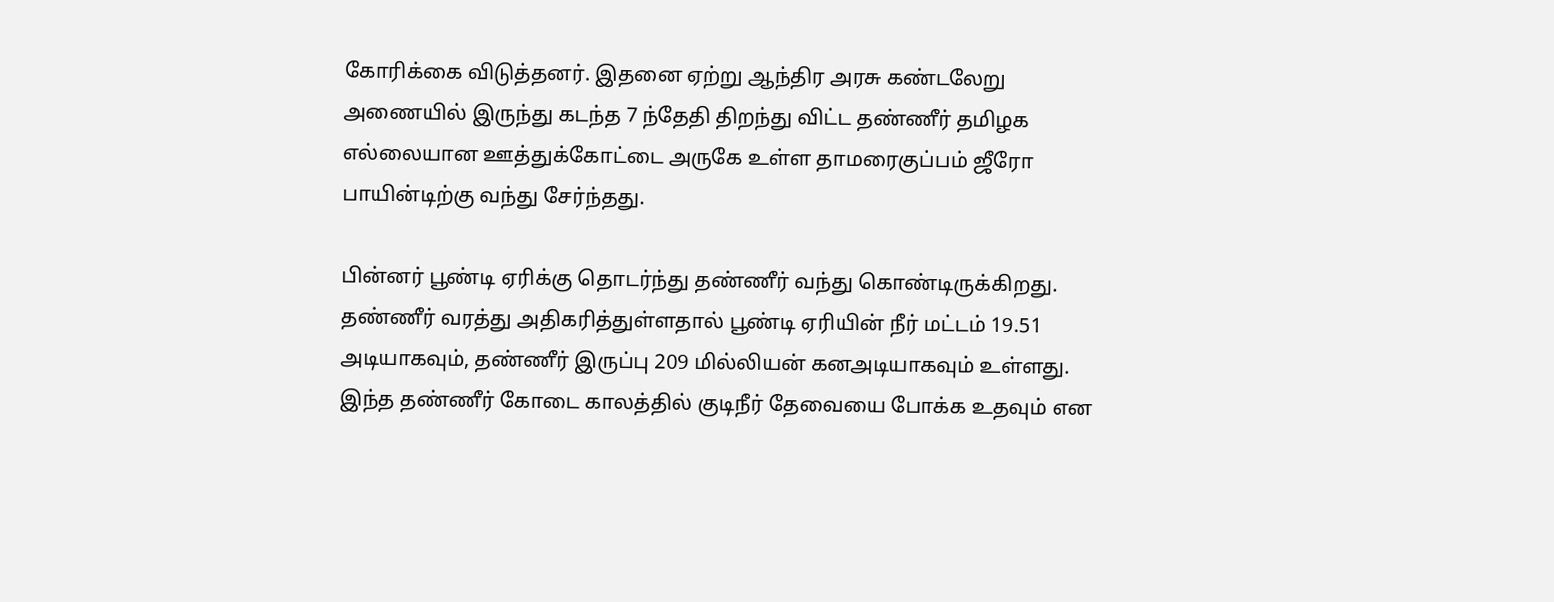கோரிக்கை விடுத்தனர். இதனை ஏற்று ஆந்திர அரசு கண்டலேறு அணையில் இருந்து கடந்த 7 ந்தேதி திறந்து விட்ட தண்ணீர் தமிழக எல்லையான ஊத்துக்கோட்டை அருகே உள்ள தாமரைகுப்பம் ஜீரோ பாயின்டிற்கு வந்து சேர்ந்தது.

பின்னர் பூண்டி ஏரிக்கு தொடர்ந்து தண்ணீர் வந்து கொண்டிருக்கிறது. தண்ணீர் வரத்து அதிகரித்துள்ளதால் பூண்டி ஏரியின் நீர் மட்டம் 19.51 அடியாகவும், தண்ணீர் இருப்பு 209 மில்லியன் கனஅடியாகவும் உள்ளது. இந்த தண்ணீர் கோடை காலத்தில் குடிநீர் தேவையை போக்க உதவும் என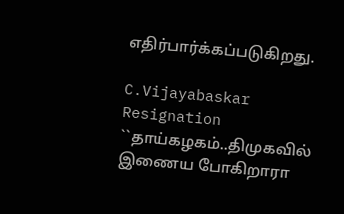எதிர்பார்க்கப்படுகிறது.

C.Vijayabaskar Resignation ``தாய்கழகம்..திமுகவில் இணைய போகிறாரா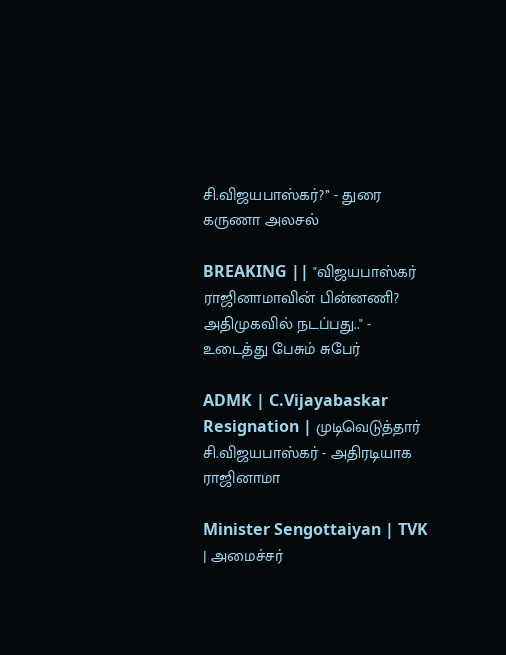சி.விஜயபாஸ்கர்?’’ - துரை கருணா அலசல்

BREAKING || "விஜயபாஸ்கர் ராஜினாமாவின் பின்னணி? அதிமுகவில் நடப்பது.." - உடைத்து பேசும் சுபேர்

ADMK | C.Vijayabaskar Resignation | முடிவெடுத்தார் சி.விஜயபாஸ்கர் - அதிரடியாக ராஜினாமா

Minister Sengottaiyan | TVK | அமைச்சர்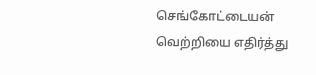செங்கோட்டையன் வெற்றியை எதிர்த்து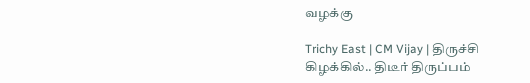வழக்கு

Trichy East | CM Vijay | திருச்சி கிழக்கில்.. திடீர் திருப்பம்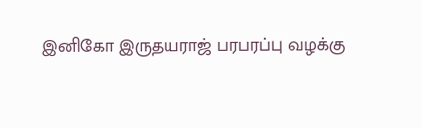இனிகோ இருதயராஜ் பரபரப்பு வழக்கு